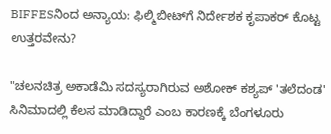BIFFESನಿಂದ ಅನ್ಯಾಯ: ಫಿಲ್ಮಿಬೀಟ್‌ಗೆ ನಿರ್ದೇಶಕ ಕೃಪಾಕರ್ ಕೊಟ್ಟ ಉತ್ತರವೇನು?

"ಚಲನಚಿತ್ರ ಅಕಾಡೆಮಿ ಸದಸ್ಯರಾಗಿರುವ ಅಶೋಕ್ ಕಶ್ಯಪ್ 'ತಲೆದಂಡ' ಸಿನಿಮಾದಲ್ಲಿ ಕೆಲಸ ಮಾಡಿದ್ದಾರೆ ಎಂಬ ಕಾರಣಕ್ಕೆ ಬೆಂಗಳೂರು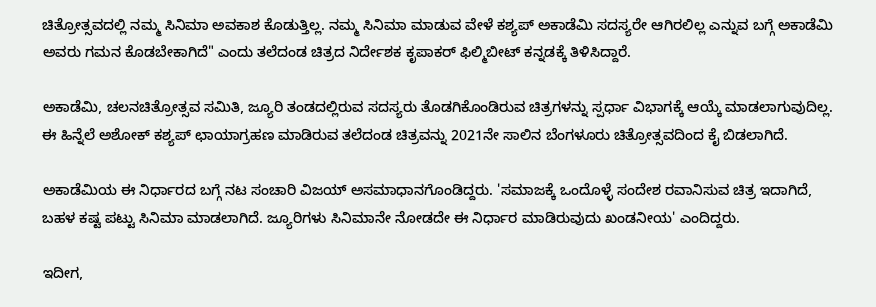ಚಿತ್ರೋತ್ಸವದಲ್ಲಿ ನಮ್ಮ ಸಿನಿಮಾ ಅವಕಾಶ ಕೊಡುತ್ತಿಲ್ಲ. ನಮ್ಮ ಸಿನಿಮಾ ಮಾಡುವ ವೇಳೆ ಕಶ್ಯಪ್ ಅಕಾಡೆಮಿ ಸದಸ್ಯರೇ ಆಗಿರಲಿಲ್ಲ ಎನ್ನುವ ಬಗ್ಗೆ ಅಕಾಡೆಮಿ ಅವರು ಗಮನ ಕೊಡಬೇಕಾಗಿದೆ" ಎಂದು ತಲೆದಂಡ ಚಿತ್ರದ ನಿರ್ದೇಶಕ ಕೃಪಾಕರ್ ಫಿಲ್ಮಿಬೀಟ್ ಕನ್ನಡಕ್ಕೆ ತಿಳಿಸಿದ್ದಾರೆ.

ಅಕಾಡೆಮಿ, ಚಲನಚಿತ್ರೋತ್ಸವ ಸಮಿತಿ, ಜ್ಯೂರಿ ತಂಡದಲ್ಲಿರುವ ಸದಸ್ಯರು ತೊಡಗಿಕೊಂಡಿರುವ ಚಿತ್ರಗಳನ್ನು ಸ್ಪರ್ಧಾ ವಿಭಾಗಕ್ಕೆ ಆಯ್ಕೆ ಮಾಡಲಾಗುವುದಿಲ್ಲ. ಈ ಹಿನ್ನೆಲೆ ಅಶೋಕ್ ಕಶ್ಯಪ್ ಛಾಯಾಗ್ರಹಣ ಮಾಡಿರುವ ತಲೆದಂಡ ಚಿತ್ರವನ್ನು 2021ನೇ ಸಾಲಿನ ಬೆಂಗಳೂರು ಚಿತ್ರೋತ್ಸವದಿಂದ ಕೈ ಬಿಡಲಾಗಿದೆ.

ಅಕಾಡೆಮಿಯ ಈ ನಿರ್ಧಾರದ ಬಗ್ಗೆ ನಟ ಸಂಚಾರಿ ವಿಜಯ್ ಅಸಮಾಧಾನಗೊಂಡಿದ್ದರು. 'ಸಮಾಜಕ್ಕೆ ಒಂದೊಳ್ಳೆ ಸಂದೇಶ ರವಾನಿಸುವ ಚಿತ್ರ ಇದಾಗಿದೆ, ಬಹಳ ಕಷ್ಟ ಪಟ್ಟು ಸಿನಿಮಾ ಮಾಡಲಾಗಿದೆ. ಜ್ಯೂರಿಗಳು ಸಿನಿಮಾನೇ ನೋಡದೇ ಈ ನಿರ್ಧಾರ ಮಾಡಿರುವುದು ಖಂಡನೀಯ' ಎಂದಿದ್ದರು.

ಇದೀಗ,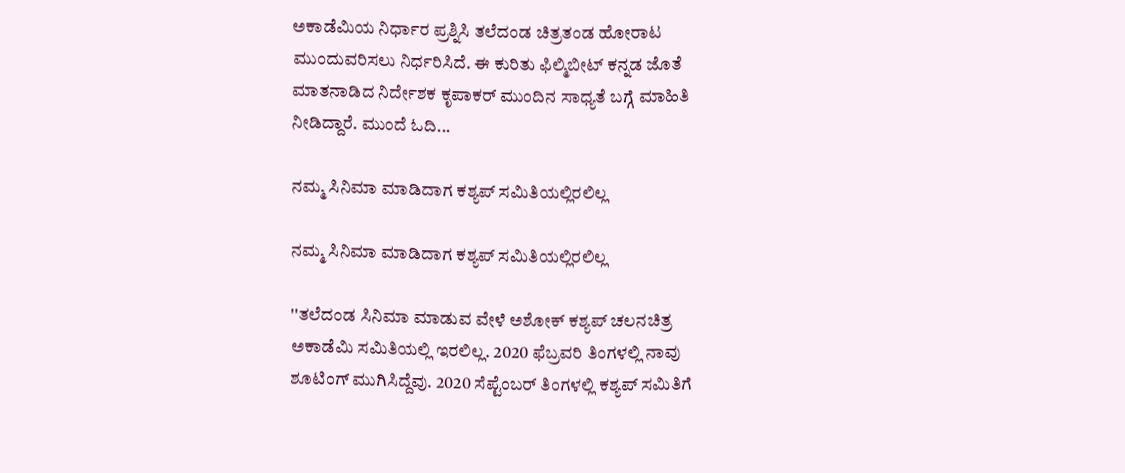ಅಕಾಡೆಮಿಯ ನಿರ್ಧಾರ ಪ್ರಶ್ನಿಸಿ ತಲೆದಂಡ ಚಿತ್ರತಂಡ ಹೋರಾಟ ಮುಂದುವರಿಸಲು ನಿರ್ಧರಿಸಿದೆ. ಈ ಕುರಿತು ಫಿಲ್ಮಿಬೀಟ್ ಕನ್ನಡ ಜೊತೆ ಮಾತನಾಡಿದ ನಿರ್ದೇಶಕ ಕೃಪಾಕರ್ ಮುಂದಿನ ಸಾಧ್ಯತೆ ಬಗ್ಗೆ ಮಾಹಿತಿ ನೀಡಿದ್ದಾರೆ. ಮುಂದೆ ಓದಿ...

ನಮ್ಮ ಸಿನಿಮಾ ಮಾಡಿದಾಗ ಕಶ್ಯಪ್ ಸಮಿತಿಯಲ್ಲಿರಲಿಲ್ಲ

ನಮ್ಮ ಸಿನಿಮಾ ಮಾಡಿದಾಗ ಕಶ್ಯಪ್ ಸಮಿತಿಯಲ್ಲಿರಲಿಲ್ಲ

''ತಲೆದಂಡ ಸಿನಿಮಾ ಮಾಡುವ ವೇಳೆ ಅಶೋಕ್ ಕಶ್ಯಪ್ ಚಲನಚಿತ್ರ ಅಕಾಡೆಮಿ ಸಮಿತಿಯಲ್ಲಿ ಇರಲಿಲ್ಲ. 2020 ಫೆಬ್ರವರಿ ತಿಂಗಳಲ್ಲಿ ನಾವು ಶೂಟಿಂಗ್ ಮುಗಿಸಿದ್ದೆವು. 2020 ಸೆಪ್ಟೆಂಬರ್ ತಿಂಗಳಲ್ಲಿ ಕಶ್ಯಪ್ ಸಮಿತಿಗೆ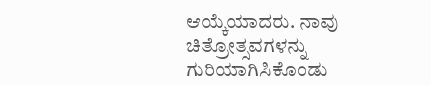ಆಯ್ಕೆಯಾದರು. ನಾವು ಚಿತ್ರೋತ್ಸವಗಳನ್ನು ಗುರಿಯಾಗಿಸಿಕೊಂಡು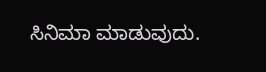ಸಿನಿಮಾ ಮಾಡುವುದು.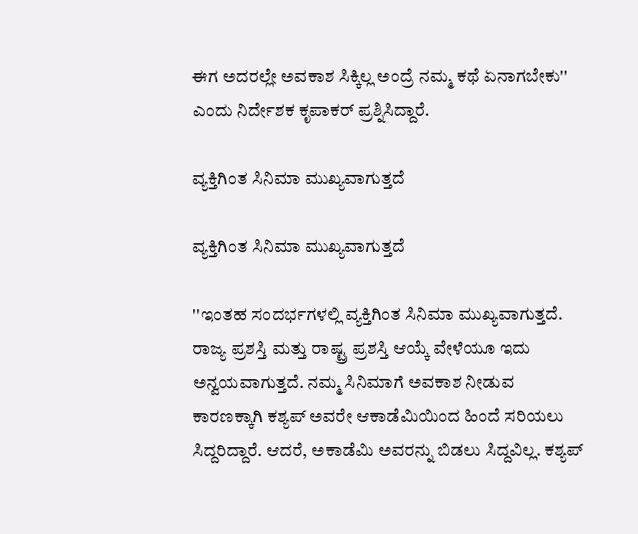ಈಗ ಅದರಲ್ಲೇ ಅವಕಾಶ ಸಿಕ್ಕಿಲ್ಲ ಅಂದ್ರೆ ನಮ್ಮ ಕಥೆ ಏನಾಗಬೇಕು'' ಎಂದು ನಿರ್ದೇಶಕ ಕೃಪಾಕರ್ ಪ್ರಶ್ನಿಸಿದ್ದಾರೆ.

ವ್ಯಕ್ತಿಗಿಂತ ಸಿನಿಮಾ ಮುಖ್ಯವಾಗುತ್ತದೆ

ವ್ಯಕ್ತಿಗಿಂತ ಸಿನಿಮಾ ಮುಖ್ಯವಾಗುತ್ತದೆ

''ಇಂತಹ ಸಂದರ್ಭಗಳಲ್ಲಿ ವ್ಯಕ್ತಿಗಿಂತ ಸಿನಿಮಾ ಮುಖ್ಯವಾಗುತ್ತದೆ. ರಾಜ್ಯ ಪ್ರಶಸ್ತಿ ಮತ್ತು ರಾಷ್ಟ್ರ ಪ್ರಶಸ್ತಿ ಆಯ್ಕೆ ವೇಳೆಯೂ ಇದು ಅನ್ವಯವಾಗುತ್ತದೆ. ನಮ್ಮ ಸಿನಿಮಾಗೆ ಅವಕಾಶ ನೀಡುವ ಕಾರಣಕ್ಕಾಗಿ ಕಶ್ಯಪ್ ಅವರೇ ಆಕಾಡೆಮಿಯಿಂದ ಹಿಂದೆ ಸರಿಯಲು ಸಿದ್ದರಿದ್ದಾರೆ. ಆದರೆ, ಅಕಾಡೆಮಿ ಅವರನ್ನು ಬಿಡಲು ಸಿದ್ದವಿಲ್ಲ. ಕಶ್ಯಪ್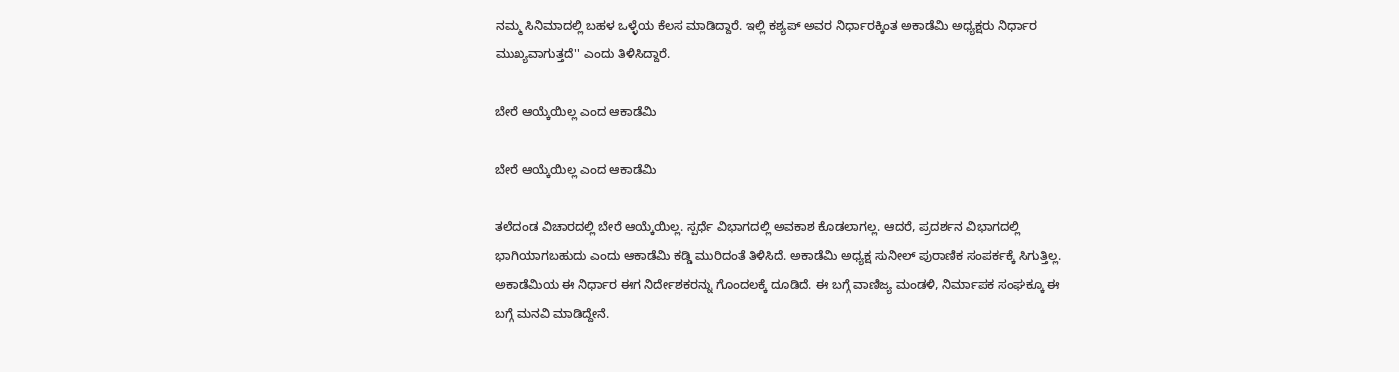ನಮ್ಮ ಸಿನಿಮಾದಲ್ಲಿ ಬಹಳ ಒಳ್ಳೆಯ ಕೆಲಸ ಮಾಡಿದ್ದಾರೆ. ಇಲ್ಲಿ ಕಶ್ಯಪ್ ಅವರ ನಿರ್ಧಾರಕ್ಕಿಂತ ಅಕಾಡೆಮಿ ಅಧ್ಯಕ್ಷರು ನಿರ್ಧಾರ ಮುಖ್ಯವಾಗುತ್ತದೆ'' ಎಂದು ತಿಳಿಸಿದ್ದಾರೆ.

ಬೇರೆ ಆಯ್ಕೆಯಿಲ್ಲ ಎಂದ ಆಕಾಡೆಮಿ

ಬೇರೆ ಆಯ್ಕೆಯಿಲ್ಲ ಎಂದ ಆಕಾಡೆಮಿ

ತಲೆದಂಡ ವಿಚಾರದಲ್ಲಿ ಬೇರೆ ಆಯ್ಕೆಯಿಲ್ಲ. ಸ್ಪರ್ಧೆ ವಿಭಾಗದಲ್ಲಿ ಅವಕಾಶ ಕೊಡಲಾಗಲ್ಲ. ಆದರೆ, ಪ್ರದರ್ಶನ ವಿಭಾಗದಲ್ಲಿ ಭಾಗಿಯಾಗಬಹುದು ಎಂದು ಆಕಾಡೆಮಿ ಕಡ್ಡಿ ಮುರಿದಂತೆ ತಿಳಿಸಿದೆ. ಅಕಾಡೆಮಿ ಅಧ್ಯಕ್ಷ ಸುನೀಲ್ ಪುರಾಣಿಕ ಸಂಪರ್ಕಕ್ಕೆ ಸಿಗುತ್ತಿಲ್ಲ. ಅಕಾಡೆಮಿಯ ಈ ನಿರ್ಧಾರ ಈಗ ನಿರ್ದೇಶಕರನ್ನು ಗೊಂದಲಕ್ಕೆ ದೂಡಿದೆ. ಈ ಬಗ್ಗೆ ವಾಣಿಜ್ಯ ಮಂಡಳಿ, ನಿರ್ಮಾಪಕ ಸಂಘಕ್ಕೂ ಈ ಬಗ್ಗೆ ಮನವಿ ಮಾಡಿದ್ದೇನೆ.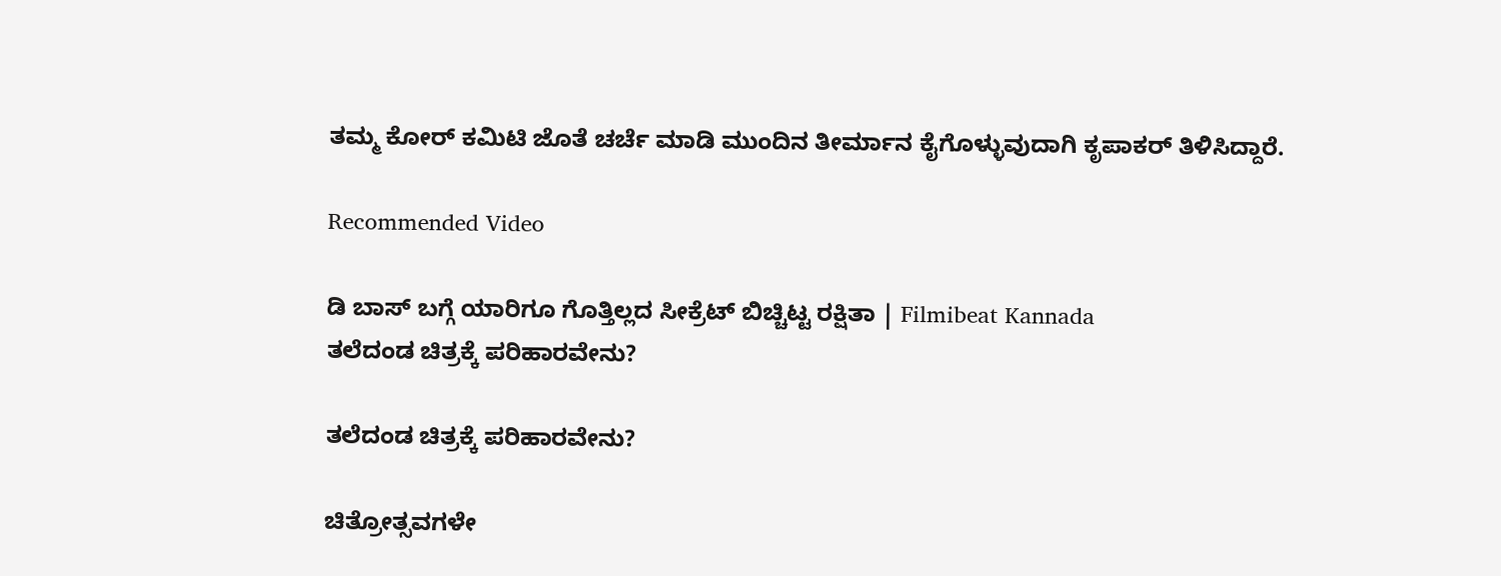ತಮ್ಮ ಕೋರ್ ಕಮಿಟಿ ಜೊತೆ ಚರ್ಚೆ ಮಾಡಿ ಮುಂದಿನ ತೀರ್ಮಾನ ಕೈಗೊಳ್ಳುವುದಾಗಿ ಕೃಪಾಕರ್ ತಿಳಿಸಿದ್ದಾರೆ.

Recommended Video

ಡಿ ಬಾಸ್ ಬಗ್ಗೆ ಯಾರಿಗೂ ಗೊತ್ತಿಲ್ಲದ ಸೀಕ್ರೆಟ್ ಬಿಚ್ಚಿಟ್ಟ ರಕ್ಷಿತಾ | Filmibeat Kannada
ತಲೆದಂಡ ಚಿತ್ರಕ್ಕೆ ಪರಿಹಾರವೇನು?

ತಲೆದಂಡ ಚಿತ್ರಕ್ಕೆ ಪರಿಹಾರವೇನು?

ಚಿತ್ರೋತ್ಸವಗಳೇ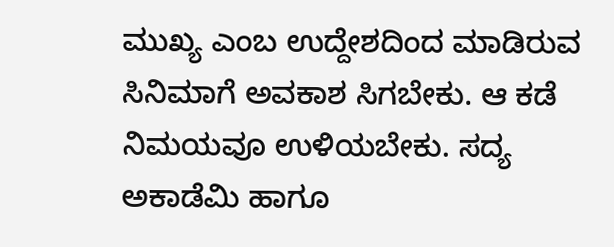ಮುಖ್ಯ ಎಂಬ ಉದ್ದೇಶದಿಂದ ಮಾಡಿರುವ ಸಿನಿಮಾಗೆ ಅವಕಾಶ ಸಿಗಬೇಕು. ಆ ಕಡೆ ನಿಮಯವೂ ಉಳಿಯಬೇಕು. ಸದ್ಯ ಅಕಾಡೆಮಿ ಹಾಗೂ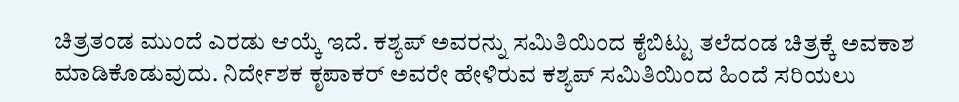ಚಿತ್ರತಂಡ ಮುಂದೆ ಎರಡು ಆಯ್ಕೆ ಇದೆ. ಕಶ್ಯಪ್ ಅವರನ್ನು ಸಮಿತಿಯಿಂದ ಕೈಬಿಟ್ಟು ತಲೆದಂಡ ಚಿತ್ರಕ್ಕೆ ಅವಕಾಶ ಮಾಡಿಕೊಡುವುದು. ನಿರ್ದೇಶಕ ಕೃಪಾಕರ್ ಅವರೇ ಹೇಳಿರುವ ಕಶ್ಯಪ್ ಸಮಿತಿಯಿಂದ ಹಿಂದೆ ಸರಿಯಲು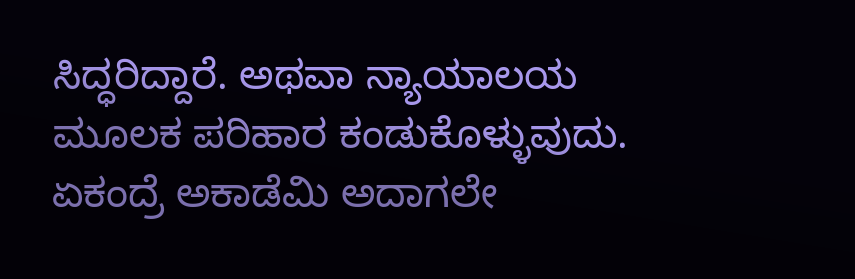ಸಿದ್ಧರಿದ್ದಾರೆ. ಅಥವಾ ನ್ಯಾಯಾಲಯ ಮೂಲಕ ಪರಿಹಾರ ಕಂಡುಕೊಳ್ಳುವುದು. ಏಕಂದ್ರೆ ಅಕಾಡೆಮಿ ಅದಾಗಲೇ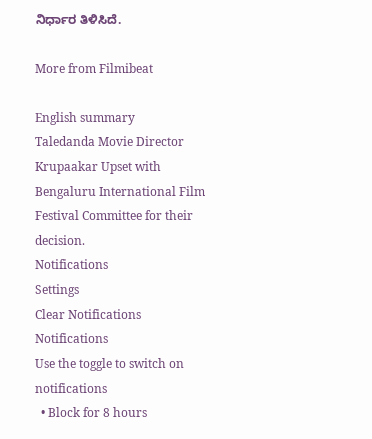ನಿರ್ಧಾರ ತಿಳಿಸಿದೆ.

More from Filmibeat

English summary
Taledanda Movie Director Krupaakar Upset with Bengaluru International Film Festival Committee for their decision.
Notifications
Settings
Clear Notifications
Notifications
Use the toggle to switch on notifications
  • Block for 8 hours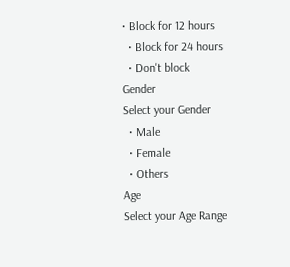• Block for 12 hours
  • Block for 24 hours
  • Don't block
Gender
Select your Gender
  • Male
  • Female
  • Others
Age
Select your Age Range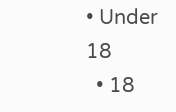• Under 18
  • 18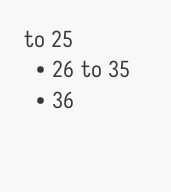to 25
  • 26 to 35
  • 36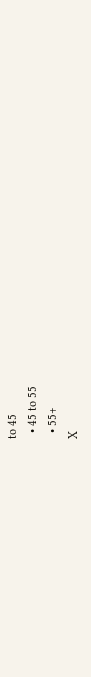to 45
  • 45 to 55
  • 55+
X